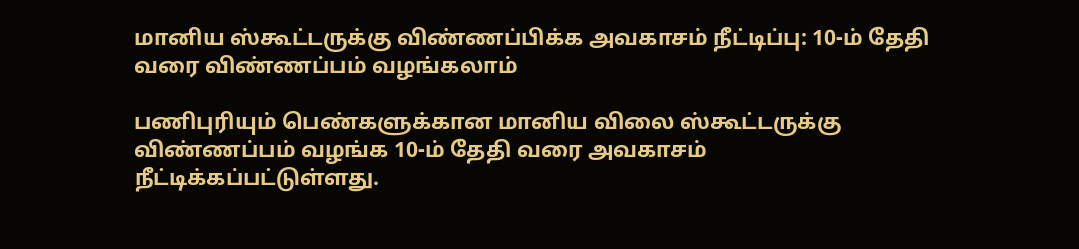மானிய ஸ்கூட்டருக்கு விண்ணப்பிக்க அவகாசம் நீட்டிப்பு: 10-ம் தேதி வரை விண்ணப்பம் வழங்கலாம்

பணிபுரியும் பெண்களுக்கான மானிய விலை ஸ்கூட்டருக்கு விண்ணப்பம் வழங்க 10-ம் தேதி வரை அவகாசம் நீட்டிக்கப்பட்டுள்ளது.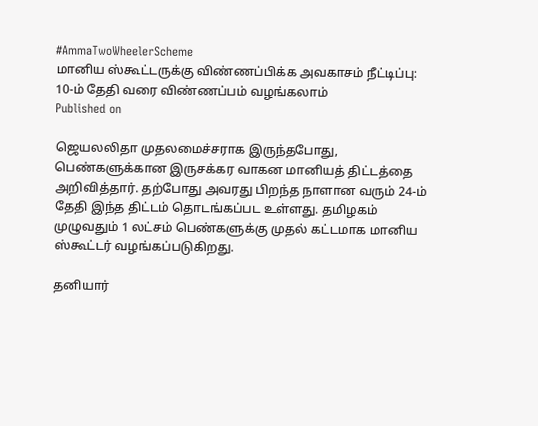#AmmaTwoWheelerScheme
மானிய ஸ்கூட்டருக்கு விண்ணப்பிக்க அவகாசம் நீட்டிப்பு:  10-ம் தேதி வரை விண்ணப்பம் வழங்கலாம்
Published on

ஜெயலலிதா முதலமைச்சராக இருந்தபோது, பெண்களுக்கான இருசக்கர வாகன மானியத் திட்டத்தை அறிவித்தார். தற்போது அவரது பிறந்த நாளான வரும் 24-ம் தேதி இந்த திட்டம் தொடங்கப்பட உள்ளது. தமிழகம் முழுவதும் 1 லட்சம் பெண்களுக்கு முதல் கட்டமாக மானிய ஸ்கூட்டர் வழங்கப்படுகிறது.

தனியார்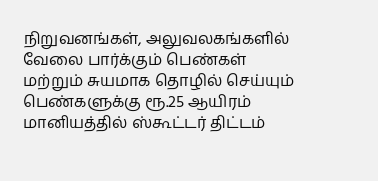நிறுவனங்கள், அலுவலகங்களில் வேலை பார்க்கும் பெண்கள் மற்றும் சுயமாக தொழில் செய்யும் பெண்களுக்கு ரூ.25 ஆயிரம் மானியத்தில் ஸ்கூட்டர் திட்டம்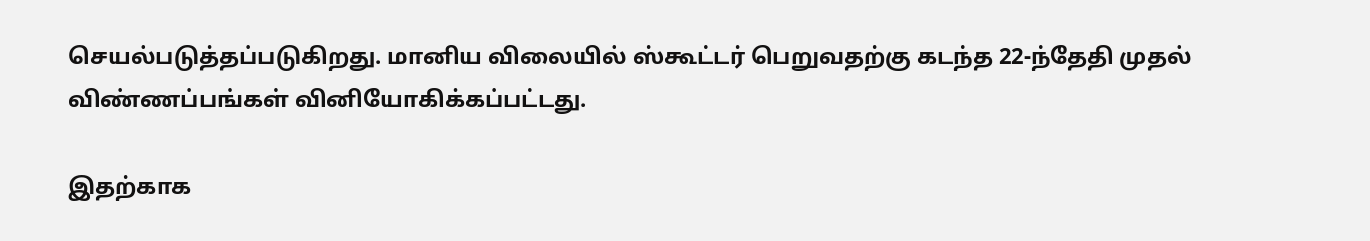செயல்படுத்தப்படுகிறது. மானிய விலையில் ஸ்கூட்டர் பெறுவதற்கு கடந்த 22-ந்தேதி முதல் விண்ணப்பங்கள் வினியோகிக்கப்பட்டது.

இதற்காக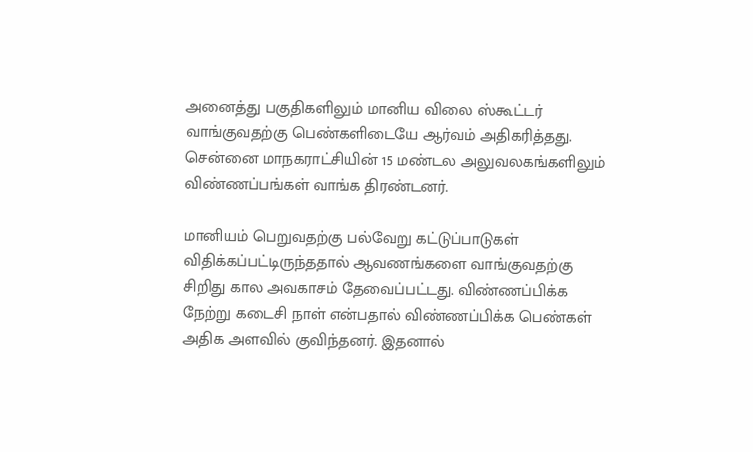அனைத்து பகுதிகளிலும் மானிய விலை ஸ்கூட்டர் வாங்குவதற்கு பெண்களிடையே ஆர்வம் அதிகரித்தது. சென்னை மாநகராட்சியின் 15 மண்டல அலுவலகங்களிலும் விண்ணப்பங்கள் வாங்க திரண்டனர்.

மானியம் பெறுவதற்கு பல்வேறு கட்டுப்பாடுகள் விதிக்கப்பட்டிருந்ததால் ஆவணங்களை வாங்குவதற்கு சிறிது கால அவகாசம் தேவைப்பட்டது. விண்ணப்பிக்க நேற்று கடைசி நாள் என்பதால் விண்ணப்பிக்க பெண்கள் அதிக அளவில் குவிந்தனர். இதனால்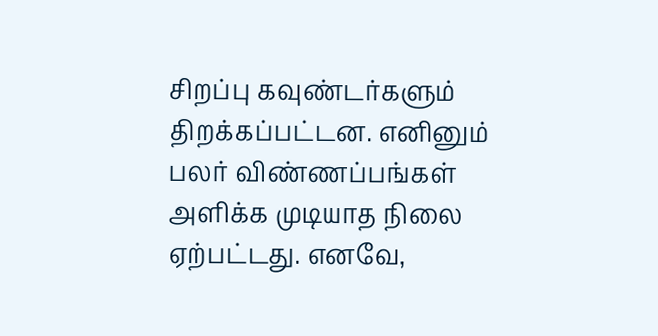சிறப்பு கவுண்டர்களும் திறக்கப்பட்டன. எனினும் பலர் விண்ணப்பங்கள் அளிக்க முடியாத நிலை ஏற்பட்டது. எனவே,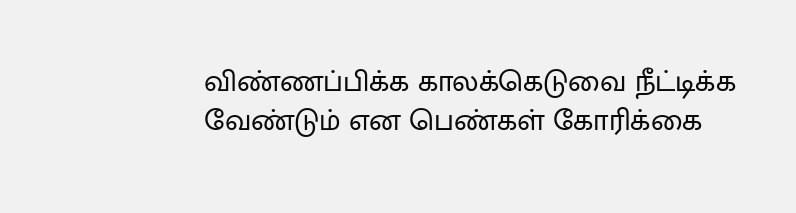விண்ணப்பிக்க காலக்கெடுவை நீட்டிக்க வேண்டும் என பெண்கள் கோரிக்கை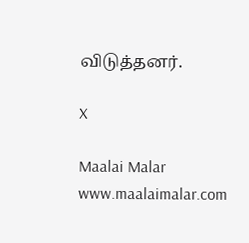விடுத்தனர்.

X

Maalai Malar
www.maalaimalar.com